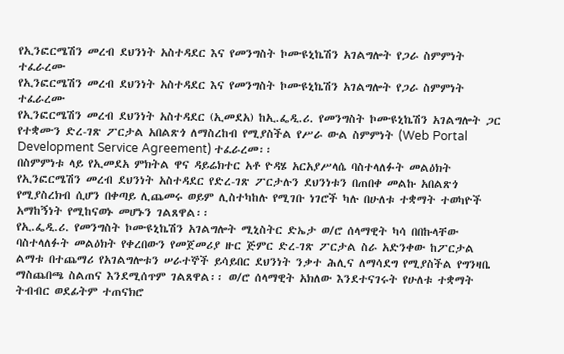የኢንፎርሜሽን መረብ ደህንነት አስተዳደር እና የመንግስት ኮሙዩኒኬሽን አገልግሎት የጋራ ስምምነት ተፈራረሙ
የኢንፎርሜሽን መረብ ደህንነት አስተዳደር እና የመንግስት ኮሙዩኒኬሽን አገልግሎት የጋራ ስምምነት ተፈራረሙ
የኢንፎርሜሽን መረብ ደህንነት አስተዳደር (ኢመደአ) ከኢ.ፌዲ.ሪ. የመንግስት ኮሙዩኒኬሽን አገልግሎት ጋር የተቋሙን ድረ-ገጽ ፖርታል አበልጽጎ ለማስረከብ የሚያስችል የሥራ ውል ስምምነት (Web Portal Development Service Agreement) ተፈራረመ፡፡
በስምምነቱ ላይ የኢመደአ ምክትል ዋና ዳይሬክተር አቶ ዮዳሄ አርአያሥላሴ ባስተላለፉት መልዕክት የኢንፎርሜሽን መረብ ደህንነት አስተዳደር የድረ-ገጽ ፖርታሉን ደህንነቱን በጠበቀ መልኩ አበልጽጎ የሚያስረክብ ሲሆን በቀጣይ ሊጨመሩ ወይም ሊስተካከሉ የሚገቡ ነገሮች ካሉ በሁለቱ ተቋማት ተወካዮች አማከኝነት የሚከናወኑ መሆኑን ገልጸዋል፡፡
የኢ.ፌዲ.ሪ. የመንግስት ኮሙዩኒኬሽን አገልግሎት ሚኒስትር ድኤታ ወ/ሮ ሰላማዊት ካሳ በበኩላቸው ባስተላለፉት መልዕክት የቀረበውን የመጀመሪያ ዙር ጅምር ድረ-ገጽ ፖርታል ስራ አድንቀው ከፖርታል ልማቱ በተጨማሪ የአገልግሎቱን ሠራተኞች ይሳይበር ደህንነት ንቃተ ሕሊና ለማሳደግ የሚያስችል የግንዛቤ ማስጨበጫ ስልጠና እንደሚሰጥም ገልጸዋል፡፡ ወ/ሮ ሰላማዊት አክለው እንደተናገሩት የሁለቱ ተቋማት ትብብር ወደፊትም ተጠናክሮ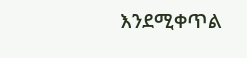እንደሚቀጥል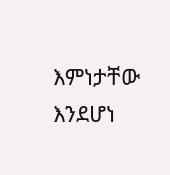እምነታቸው እንደሆነ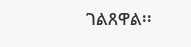ገልጸዋል፡፡